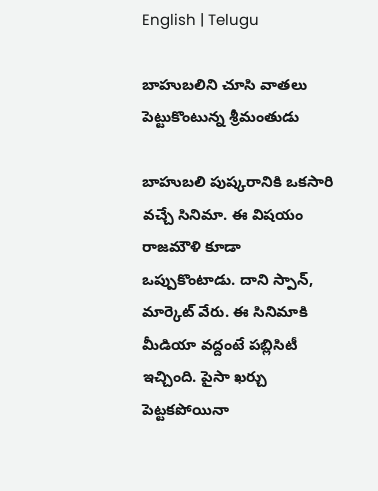English | Telugu

బాహుబలిని చూసి వాత‌లు పెట్టుకొంటున్న శ్రీ‌మంతుడు

బాహుబ‌లి పుష్క‌రానికి ఒక‌సారి వ‌చ్చే సినిమా. ఈ విష‌యం రాజ‌మౌళి కూడా ఒప్పుకొంటాడు. దాని స్పాన్‌, మార్కెట్ వేరు. ఈ సినిమాకి మీడియా వ‌ద్దంటే ప‌బ్లిసిటీ ఇచ్చింది. పైసా ఖ‌ర్చు పెట్ట‌క‌పోయినా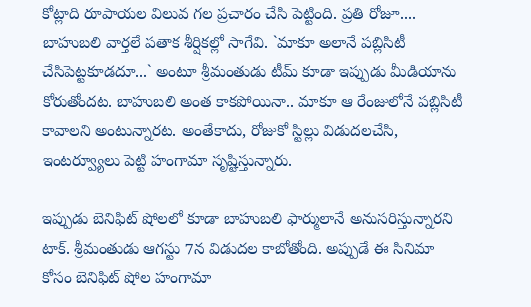కోట్లాది రూపాయ‌ల విలువ గ‌ల ప్ర‌చారం చేసి పెట్టింది. ప్ర‌తి రోజూ.... బాహుబ‌లి వార్త‌లే ప‌తాక శీర్షిక‌ల్లో సాగేవి. `మాకూ అలానే ప‌బ్లిసిటీ చేసిపెట్ట‌కూడ‌దూ...` అంటూ శ్రీ‌మంతుడు టీమ్ కూడా ఇప్పుడు మీడియాను కోరుతోంద‌ట‌. బాహుబ‌లి అంత కాక‌పోయినా.. మాకూ ఆ రేంజులోనే ప‌బ్లిసిటీ కావాల‌ని అంటున్నార‌ట‌. అంతేకాదు, రోజుకో స్టిల్లు విడుద‌ల‌చేసి, ఇంట‌ర్వ్యూలు పెట్టి హంగామా సృష్టిస్తున్నారు.

ఇప్పుడు బెనిఫిట్ షోల‌లో కూడా బాహుబ‌లి ఫార్ములానే అనుస‌రిస్తున్నార‌ని టాక్‌. శ్రీ‌మంతుడు ఆగ‌స్టు 7న విడుద‌ల కాబోతోంది. అప్పుడే ఈ సినిమా కోసం బెనిఫిట్ షోల హంగామా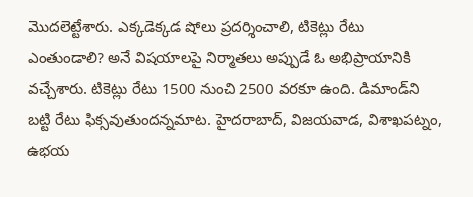మొద‌లెట్టేశారు. ఎక్క‌డెక్క‌డ షోలు ప్ర‌ద‌ర్శించాలి, టికెట్లు రేటు ఎంతుండాలి? అనే విష‌యాల‌పై నిర్మాత‌లు అప్పుడే ఓ అభిప్రాయానికి వ‌చ్చేశారు. టికెట్లు రేటు 1500 నుంచి 2500 వ‌ర‌కూ ఉంది. డిమాండ్‌ని బ‌ట్టి రేటు ఫిక్స‌వుతుంద‌న్న‌మాట‌. హైద‌రాబాద్‌, విజ‌య‌వాడ‌, విశాఖ‌ప‌ట్నం, ఉభ‌య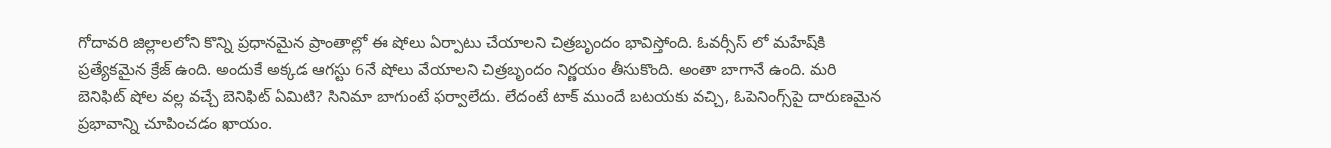గోదావ‌రి జిల్లాల‌లోని కొన్ని ప్ర‌ధాన‌మైన ప్రాంతాల్లో ఈ షోలు ఏర్పాటు చేయాల‌ని చిత్ర‌బృందం భావిస్తోంది. ఓవ‌ర్సీస్ లో మ‌హేష్‌కి ప్ర‌త్యేక‌మైన క్రేజ్ ఉంది. అందుకే అక్క‌డ ఆగ‌స్టు 6నే షోలు వేయాల‌ని చిత్ర‌బృందం నిర్ణ‌యం తీసుకొంది. అంతా బాగానే ఉంది. మ‌రి బెనిఫిట్ షోల వ‌ల్ల వ‌చ్చే బెనిఫిట్ ఏమిటి? సినిమా బాగుంటే ఫ‌ర్వాలేదు. లేదంటే టాక్ ముందే బ‌ట‌య‌కు వ‌చ్చి, ఓపెనింగ్స్‌పై దారుణ‌మైన ప్ర‌భావాన్ని చూపించ‌డం ఖాయం.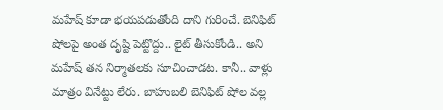మ‌హేష్ కూడా భ‌య‌ప‌డుతోంది దాని గురించే. బెనిఫిట్ షోల‌పై అంత దృష్టి పెట్టొద్దు.. లైట్ తీసుకోండి.. అని మ‌హేష్ త‌న నిర్మాత‌ల‌కు సూచించాడ‌ట‌. కానీ.. వాళ్లు మాత్రం వినేట్టు లేరు. బాహుబ‌లి బెనిఫిట్ షోల వ‌ల్ల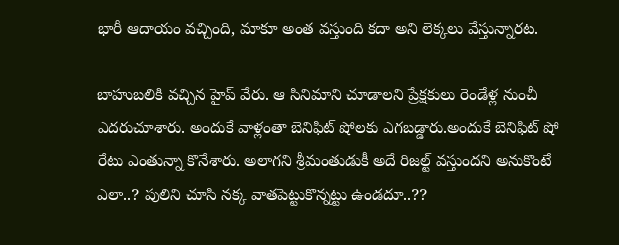భారీ ఆదాయం వ‌చ్చింది, మాకూ అంత వ‌స్తుంది క‌దా అని లెక్క‌లు వేస్తున్నార‌ట‌.

బాహుబ‌లికి వ‌చ్చిన హైప్ వేరు. ఆ సినిమాని చూడాల‌ని ప్రేక్ష‌కులు రెండేళ్ల నుంచీ ఎద‌రుచూశారు. అందుకే వాళ్లంతా బెనిఫిట్ షోల‌కు ఎగ‌బ‌డ్డారు.అందుకే బెనిఫిట్ షో రేటు ఎంతున్నా కొనేశారు. అలాగ‌ని శ్రీ‌మంతుడుకీ అదే రిజ‌ల్ట్ వ‌స్తుంద‌ని అనుకొంటే ఎలా..? పులిని చూసి న‌క్క వాత‌పెట్టుకొన్న‌ట్టు ఉండ‌దూ..??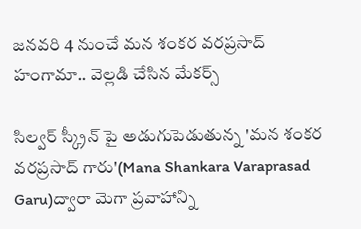జనవరి 4 నుంచే మన శంకర వరప్రసాద్ హంగామా.. వెల్లడి చేసిన మేకర్స్

సిల్వర్ స్క్రీన్ పై అడుగుపెడుతున్న 'మన శంకర వరప్రసాద్ గారు'(Mana Shankara Varaprasad Garu)ద్వారా మెగా ప్రవాహాన్ని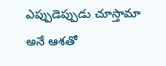ఎప్పుడెప్పుడు చూస్తామా అనే ఆశతో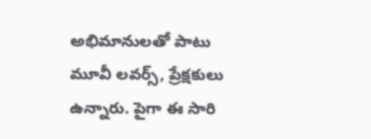అభిమానులతో పాటు మూవీ లవర్స్, ప్రేక్షకులు ఉన్నారు. పైగా ఈ సారి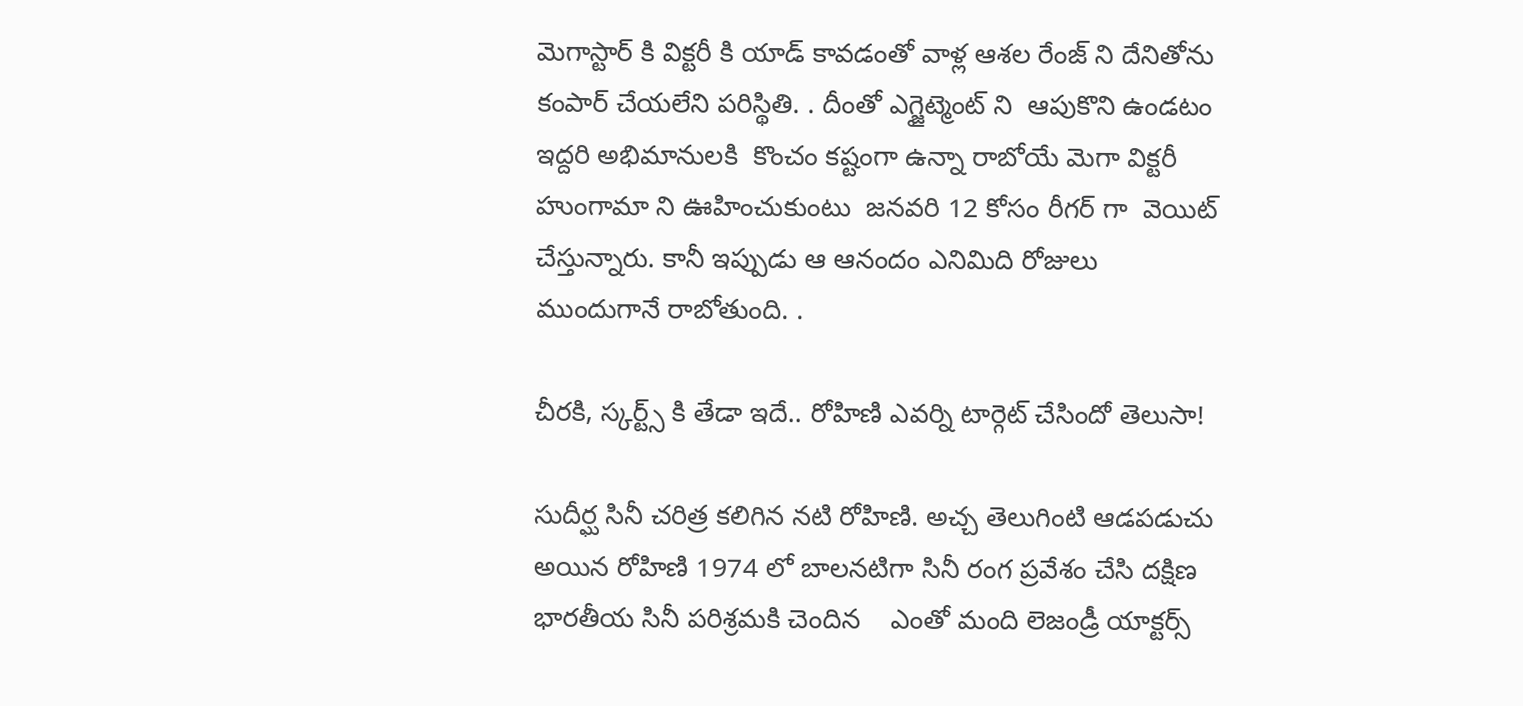మెగాస్టార్ కి విక్టరీ కి యాడ్ కావడంతో వాళ్ల ఆశల రేంజ్ ని దేనితోను కంపార్ చేయలేని పరిస్థితి. . దీంతో ఎగ్జైట్మెంట్ ని  ఆపుకొని ఉండటం ఇద్దరి అభిమానులకి  కొంచం కష్టంగా ఉన్నా రాబోయే మెగా విక్టరీ హుంగామా ని ఊహించుకుంటు  జనవరి 12 కోసం రీగర్ గా  వెయిట్ చేస్తున్నారు. కానీ ఇప్పుడు ఆ ఆనందం ఎనిమిది రోజులు ముందుగానే రాబోతుంది. .

చీరకి, స్కర్ట్స్ కి తేడా ఇదే.. రోహిణి ఎవర్ని టార్గెట్ చేసిందో తెలుసా!

సుదీర్ఘ సినీ చరిత్ర కలిగిన నటి రోహిణి. అచ్చ తెలుగింటి ఆడపడుచు అయిన రోహిణి 1974 లో బాలనటిగా సినీ రంగ ప్రవేశం చేసి దక్షిణ భారతీయ సినీ పరిశ్రమకి చెందిన    ఎంతో మంది లెజండ్రీ యాక్టర్స్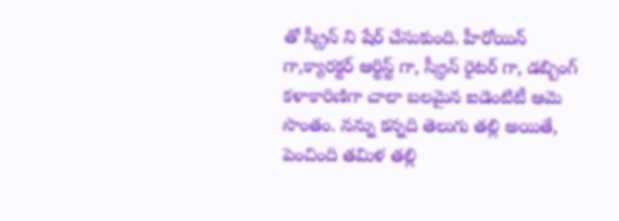తో స్క్రీన్ ని షేర్ చేసుకుంది. హీరోయిన్ గా,క్యారక్టర్ ఆర్టిస్ట్ గా, స్క్రీన్ రైటర్ గా, డబ్బింగ్ కళాకారిణిగా చాలా బలమైన ఐడెంటిటీ ఆమె సొంతం. నన్ను కన్నది తెలుగు తల్లి అయితే, పెంచింది తమిళ తల్లి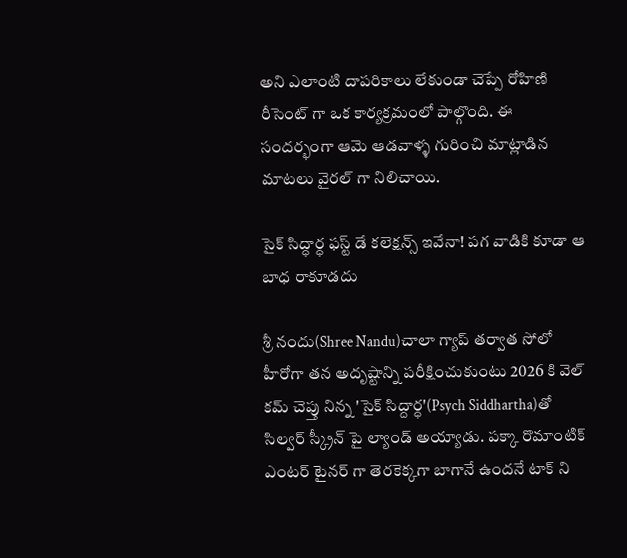అని ఎలాంటి దాపరికాలు లేకుండా చెప్పే రోహిణి రీసెంట్ గా ఒక కార్యక్రమంలో పాల్గొంది. ఈ సందర్భంగా ఆమె ఆడవాళ్ళ గురించి మాట్లాడిన మాటలు వైరల్ గా నిలిచాయి.

సైక్ సిద్ధార్ధ ఫస్ట్ డే కలెక్షన్స్ ఇవేనా! పగ వాడికి కూడా ఆ బాధ రాకూడదు

శ్రీ నందు(Shree Nandu)చాలా గ్యాప్ తర్వాత సోలో హీరోగా తన అదృష్టాన్ని పరీక్షించుకుంటు 2026 కి వెల్ కమ్ చెప్తు నిన్న 'సైక్ సిద్దార్ధ'(Psych Siddhartha)తో సిల్వర్ స్క్రీన్ పై ల్యాండ్ అయ్యాడు. పక్కా రొమాంటిక్ ఎంటర్ టైనర్ గా తెరకెక్కగా బాగానే ఉందనే టాక్ ని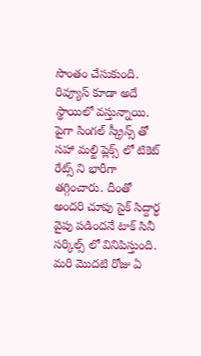సొంతం చేసుకుంది.  రివ్యూస్ కూడా అదే స్థాయిలో వస్తున్నాయి. పైగా సింగల్ స్క్రీన్స్ తో సహా మల్టి ప్లెక్స్ లో టికెట్ రేట్స్ ని భారీగా తగ్గించారు. దీంతో అందరి చూపు సైక్ సిద్దార్ధ వైపు పడిందనే టాక్ సినీ సర్కిల్స్ లో వినిపిస్తుంది. మరి మొదటి రోజు ఏ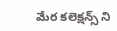మేర కలెక్షన్స్ ని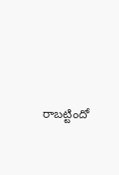రాబట్టిందో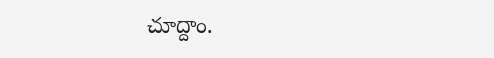చూద్దాం.